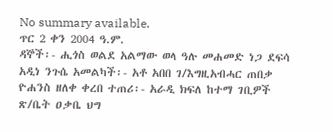No summary available.
ጥር 2 ቀን 2004 ዓ.ም.
ዳኞች፡- ሒጎስ ወልደ አልማው ወላ ዓሉ መሐመድ ነጋ ደፍሳ አዲነ ንጉሴ አመልካች፡- አቶ አበበ ገ/እግዚአብሓር ጠበቃ ዮሐንስ ዘለቀ ቀረበ ተጠሪ፡- አራዲ ክፍለ ከተማ ገቢዎች ጽ/ቤት ዐቃቤ ህግ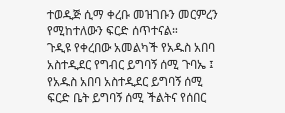ተወዲጅ ሲማ ቀረቡ መዝገቡን መርምረን የሚከተለውን ፍርድ ሰጥተናል።
ጉዲዩ የቀረበው አመልካች የአዱስ አበባ አስተዲደር የግብር ይግባኝ ሰሚ ጉባኤ ፤ የአዱስ አበባ አስተዲደር ይግባኝ ሰሚ ፍርድ ቤት ይግባኝ ሰሚ ችልትና የሰበር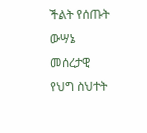ችልት የሰጡት ውሣኔ መሰረታዊ የህግ ስህተት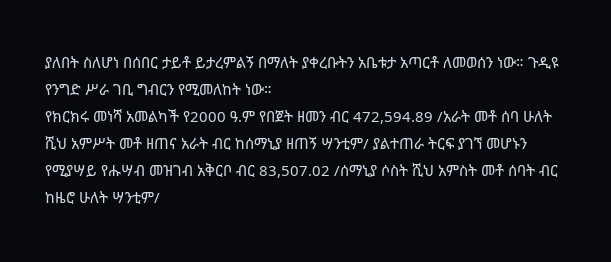ያለበት ስለሆነ በሰበር ታይቶ ይታረምልኝ በማለት ያቀረቡትን አቤቱታ አጣርቶ ለመወሰን ነው። ጉዲዩ የንግድ ሥራ ገቢ ግብርን የሚመለከት ነው።
የክርክሩ መነሻ አመልካች የ2000 ዓ.ም የበጀት ዘመን ብር 472,594.89 /አራት መቶ ሰባ ሁለት ሺህ አምሥት መቶ ዘጠና አራት ብር ከሰማኒያ ዘጠኝ ሣንቲም/ ያልተጠራ ትርፍ ያገኘ መሆኑን የሚያሣይ የሑሣብ መዝገብ አቅርቦ ብር 83,507.02 /ሰማኒያ ሶስት ሺህ አምስት መቶ ሰባት ብር ከዜሮ ሁለት ሣንቲም/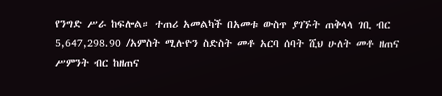የንግድ ሥራ ከፍሎል። ተጠሪ አመልካች በአመቱ ውስጥ ያገኙት ጠቅላላ ገቢ ብር 5,647,298.90 /አምስት ሚሉዮን ስድስት መቶ አርባ ሰባት ሺህ ሁለት መቶ ዘጠና ሥምንት ብር ከዘጠና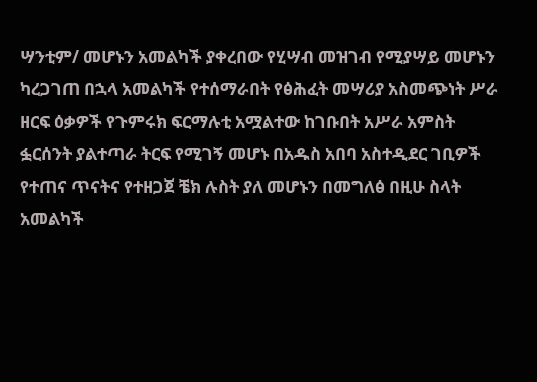ሣንቲም/ መሆኑን አመልካች ያቀረበው የሂሣብ መዝገብ የሚያሣይ መሆኑን ካረጋገጠ በኋላ አመልካች የተሰማራበት የፅሕፈት መሣሪያ አስመጭነት ሥራ ዘርፍ ዕቃዎች የጉምሩክ ፍርማሉቲ አሟልተው ከገቡበት አሥራ አምስት ፏርሰንት ያልተጣራ ትርፍ የሚገኝ መሆኑ በአዱስ አበባ አስተዲደር ገቢዎች የተጠና ጥናትና የተዘጋጀ ቼክ ሉስት ያለ መሆኑን በመግለፅ በዚሁ ስላት አመልካች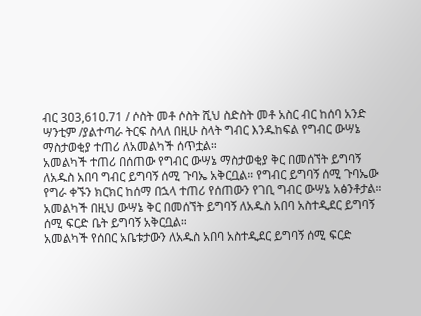ብር 3ዐ3,61ዐ.71 / ሶስት መቶ ሶስት ሺህ ስድስት መቶ አስር ብር ከሰባ አንድ ሣንቲም /ያልተጣራ ትርፍ ስላለ በዚሁ ስላት ግብር እንዱከፍል የግብር ውሣኔ ማስታወቂያ ተጠሪ ለአመልካች ሰጥቷል።
አመልካች ተጠሪ በሰጠው የግብር ውሣኔ ማስታወቂያ ቅር በመሰኘት ይግባኝ ለአዱስ አበባ ግብር ይግባኝ ሰሚ ጉባኤ አቅርቧል። የግብር ይግባኝ ሰሚ ጉባኤው የግራ ቀኙን ክርክር ከሰማ በኋላ ተጠሪ የሰጠውን የገቢ ግብር ውሣኔ አፅንቶታል። አመልካች በዚህ ውሣኔ ቅር በመሰኘት ይግባኝ ለአዱስ አበባ አስተዲደር ይግባኝ ሰሚ ፍርድ ቤት ይግባኝ አቅርቧል።
አመልካች የሰበር አቤቱታውን ለአዱስ አበባ አስተዲደር ይግባኝ ሰሚ ፍርድ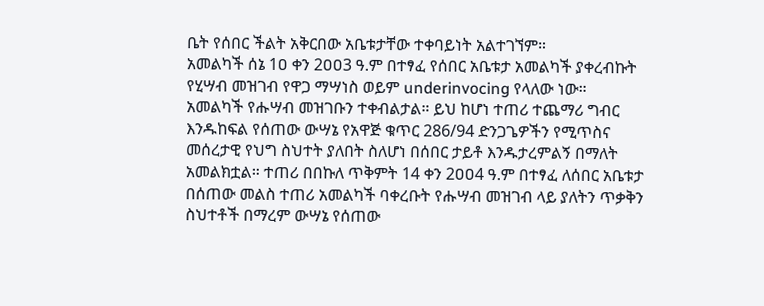ቤት የሰበር ችልት አቅርበው አቤቱታቸው ተቀባይነት አልተገኘም።
አመልካች ሰኔ 1ዐ ቀን 2ዐዐ3 ዓ.ም በተፃፈ የሰበር አቤቱታ አመልካች ያቀረብኩት የሂሣብ መዝገብ የዋጋ ማሣነስ ወይም underinvocing የላለው ነው። አመልካች የሑሣብ መዝገቡን ተቀብልታል። ይህ ከሆነ ተጠሪ ተጨማሪ ግብር እንዱከፍል የሰጠው ውሣኔ የአዋጅ ቁጥር 286/94 ድንጋጌዎችን የሚጥስና መሰረታዊ የህግ ስህተት ያለበት ስለሆነ በሰበር ታይቶ እንዱታረምልኝ በማለት አመልክቷል። ተጠሪ በበኩለ ጥቅምት 14 ቀን 2ዐዐ4 ዓ.ም በተፃፈ ለሰበር አቤቱታ በሰጠው መልስ ተጠሪ አመልካች ባቀረቡት የሑሣብ መዝገብ ላይ ያለትን ጥቃቅን ስህተቶች በማረም ውሣኔ የሰጠው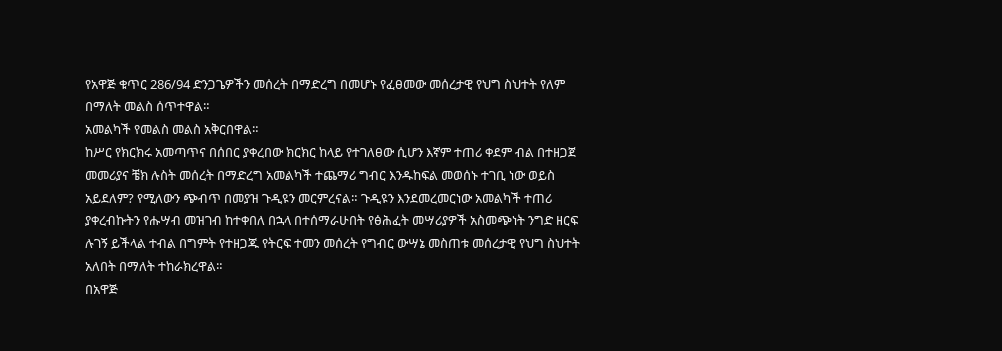የአዋጅ ቁጥር 286/94 ድንጋጌዎችን መሰረት በማድረግ በመሆኑ የፈፀመው መሰረታዊ የህግ ስህተት የለም በማለት መልስ ሰጥተዋል።
አመልካች የመልስ መልስ አቅርበዋል።
ከሥር የክርክሩ አመጣጥና በሰበር ያቀረበው ክርክር ከላይ የተገለፀው ሲሆን እኛም ተጠሪ ቀደም ብል በተዘጋጀ መመሪያና ቼክ ሉስት መሰረት በማድረግ አመልካች ተጨማሪ ግብር እንዱከፍል መወሰኑ ተገቢ ነው ወይስ አይደለም? የሚለውን ጭብጥ በመያዝ ጉዲዩን መርምረናል። ጉዲዩን እንደመረመርነው አመልካች ተጠሪ ያቀረብኩትን የሑሣብ መዝገብ ከተቀበለ በኋላ በተሰማራሁበት የፅሕፈት መሣሪያዎች አስመጭነት ንግድ ዘርፍ ሉገኝ ይችላል ተብል በግምት የተዘጋጁ የትርፍ ተመን መሰረት የግብር ውሣኔ መስጠቱ መሰረታዊ የህግ ስህተት አለበት በማለት ተከራክረዋል።
በአዋጅ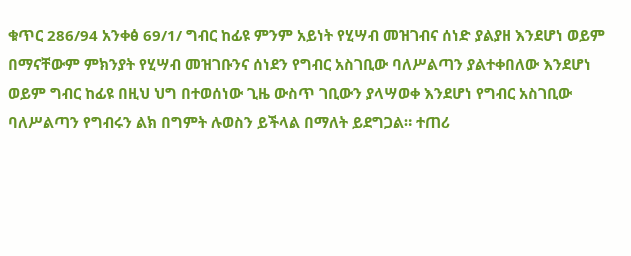ቁጥር 286/94 አንቀፅ 69/1/ ግብር ከፊዩ ምንም አይነት የሂሣብ መዝገብና ሰነድ ያልያዘ እንደሆነ ወይም በማናቸውም ምክንያት የሂሣብ መዝገቡንና ሰነደን የግብር አስገቢው ባለሥልጣን ያልተቀበለው እንደሆነ ወይም ግብር ከፊዩ በዚህ ህግ በተወሰነው ጊዜ ውስጥ ገቢውን ያላሣወቀ እንደሆነ የግብር አስገቢው ባለሥልጣን የግብሩን ልክ በግምት ሉወስን ይችላል በማለት ይደግጋል። ተጠሪ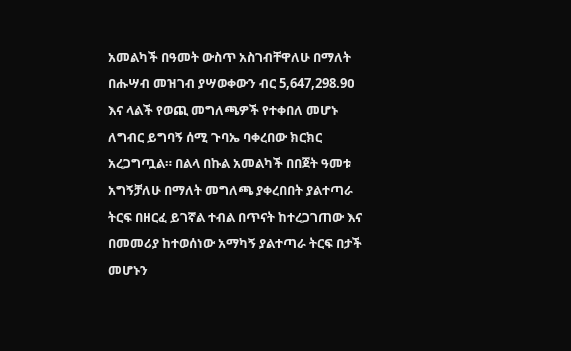አመልካች በዓመት ውስጥ አስገብቸዋለሁ በማለት በሑሣብ መዝገብ ያሣወቀውን ብር 5,647,298.9ዐ እና ላልች የወጪ መግለጫዎች የተቀበለ መሆኑ ለግብር ይግባኝ ሰሚ ጉባኤ ባቀረበው ክርክር አረጋግጧል። በልላ በኩል አመልካች በበጀት ዓመቱ አግኝቻለሁ በማለት መግለጫ ያቀረበበት ያልተጣራ ትርፍ በዘርፈ ይገኛል ተብል በጥናት ከተረጋገጠው እና በመመሪያ ከተወሰነው አማካኝ ያልተጣራ ትርፍ በታች መሆኑን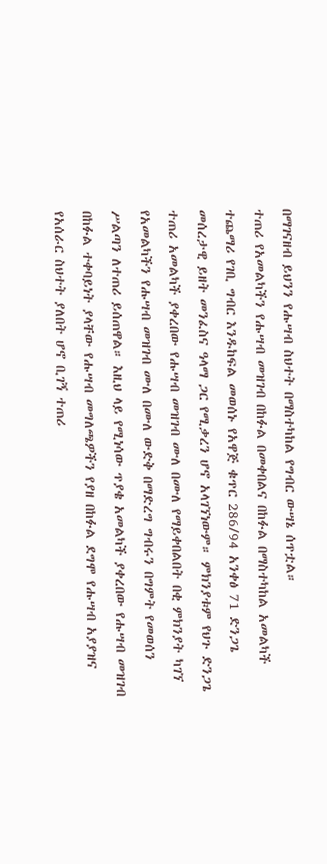በማገናዘብ ይህንን የሑሣብ ስህተት በማስተካከል የግብር ውሣኔ ሰጥቷል።
ተጠሪ የአመልካችን የሑሣብ መዝገብ በከፉል በመቀበልና በከፉል በማስተካከል አመልካች ተጨማሪ የገቢ ግብር እንዱከፍል መወሰኑ የአዋጅ ቁጥር 286/94 አንቀፅ 71 ድንጋጌ መሰረታዊ ይዘት መንፈስና ዓላማ ጋር የሚቃረን ሆኖ አላገኘነውም። ምክንያቱም የህጉ ድንጋጌ ተጠሪ አመልካች ያቀረበው የሑሣብ መዝገብ ሙለ በሙለ የማይቀበልበት በቂ ምክንያት ካገኘ የአመልካችን የሑሣብ መዝገብ ሙለ በሙለ ውድቅ በማድረግ ግብሩን በግምት የመወሰን ሥልጣን ለተጠሪ ይሰጠዋል። እዚህ ላይ የሚነሳው ጥያቄ አመልካች ያቀረበው የሑሣብ መዝገብ በከፉል ተቀባይነት ያላቸው የሑሣብ መግለጫዎችን የያዘ በከፉል ደግሞ የሑሣብ አያያዝና የአሰራር ስህተት ያለበት ሆኖ ቢገኝ ተጠሪ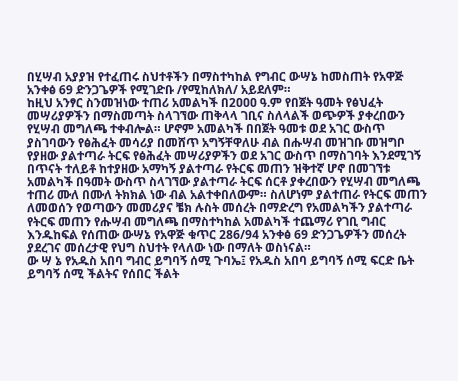በሂሣብ አያያዝ የተፈጠሩ ስህተቶችን በማስተካከል የግብር ውሣኔ ከመስጠት የአዋጅ አንቀፅ 69 ድንጋጌዎች የሚገድቡ /የሚከለክለ/ አይደለም።
ከዚህ አንፃር ስንመዝነው ተጠሪ አመልካች በ2ዐዐዐ ዓ.ም የበጀት ዓመት የፅህፈት መሣሪያዎችን በማስመጣት ስላገኘው ጠቅላላ ገቢና ስለላልች ወጭዎች ያቀረበውን የሂሣብ መግለጫ ተቀብሎል። ሆኖም አመልካች በበጀት ዓመቱ ወደ አገር ውስጥ ያስገባውን የፅሕፈት መሳሪያ በመሸጥ አግኝቸዋለሁ ብል በሑሣብ መዝገቡ መዝግቦ የያዘው ያልተጣራ ትርፍ የፅሕፈት መሣሪያዎችን ወደ አገር ውስጥ በማስገባት እንደሚገኝ በጥናት ተለይቶ ከተያዘው አማካኝ ያልተጣራ የትርፍ መጠን ዝቅተኛ ሆኖ በመገኘቱ አመልካች በዓመት ውስጥ ስላገኘው ያልተጣራ ትርፍ ሰርቶ ያቀረበውን የሂሣብ መግለጫ ተጠሪ ሙለ በሙለ ትክክል ነው ብል አልተቀበለውም። ስለሆነም ያልተጠራ የትርፍ መጠን ለመወሰን የወጣውን መመሪያና ቼክ ሉስት መሰረት በማድረግ የአመልካችን ያልተጣራ የትርፍ መጠን የሑሣብ መግለጫ በማስተካከል አመልካች ተጨማሪ የገቢ ግብር እንዱከፍል የሰጠው ውሣኔ የአዋጅ ቁጥር 286/94 አንቀፅ 69 ድንጋጌዎችን መሰረት ያደረገና መሰረታዊ የህግ ስህተት የላለው ነው በማለት ወስነናል።
ው ሣ ኔ የአዱስ አበባ ግብር ይግባኝ ሰሚ ጉባኤ፤ የአዱስ አበባ ይግባኝ ሰሚ ፍርድ ቤት ይግባኝ ሰሚ ችልትና የሰበር ችልት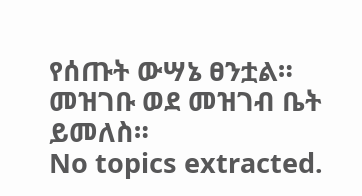የሰጡት ውሣኔ ፀንቷል።
መዝገቡ ወደ መዝገብ ቤት ይመለስ።
No topics extracted.